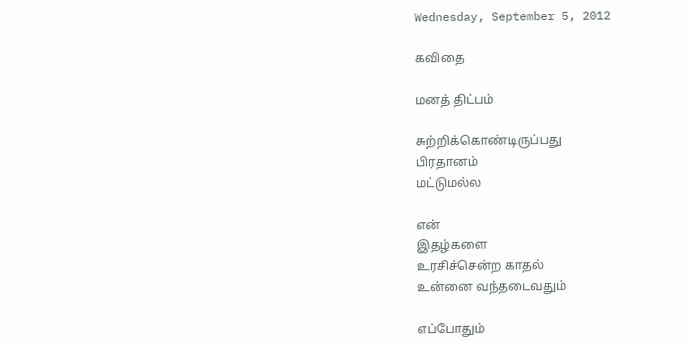Wednesday, September 5, 2012

கவிதை

மனத் திட்பம்

சுற்றிக்கொண்டிருப்பது
பிரதானம்
மட்டுமல்ல

என்
இதழ்களை
உரசிச்சென்ற காதல்
உன்னை வந்தடைவதும்

எப்போதும்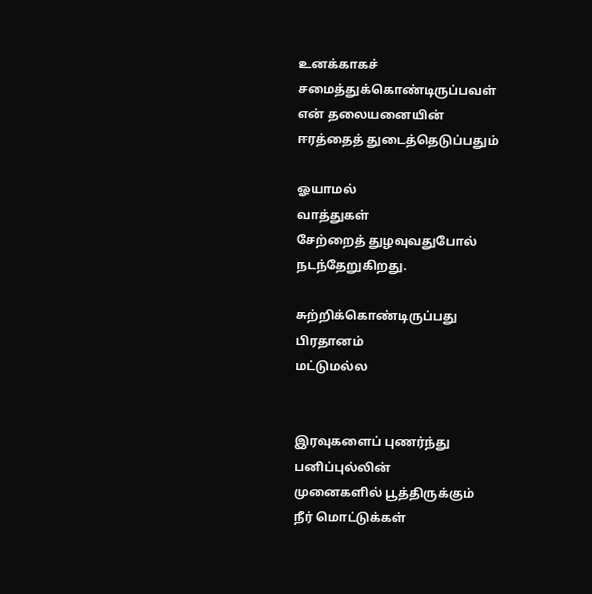உனக்காகச்
சமைத்துக்கொண்டிருப்பவள்
என் தலையனையின்
ஈரத்தைத் துடைத்தெடுப்பதும்

ஓயாமல்
வாத்துகள்
சேற்றைத் துழவுவதுபோல்
நடந்தேறுகிறது.

சுற்றிக்கொண்டிருப்பது
பிரதானம்
மட்டுமல்ல


இரவுகளைப் புணர்ந்து
பனிப்புல்லின்
முனைகளில் பூத்திருக்கும்
நீர் மொட்டுக்கள்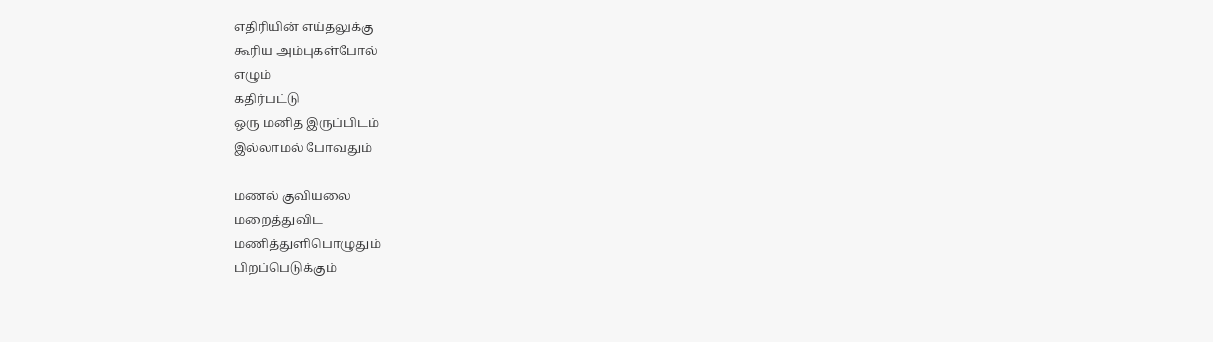எதிரியின் எய்தலுக்கு
கூரிய அம்புகள்போல்
எழும்
கதிர்பட்டு
ஒரு மனித இருப்பிடம்
இல்லாமல் போவதும்

மணல் குவியலை
மறைத்துவிட
மணித்துளிபொழுதும்
பிறப்பெடுக்கும்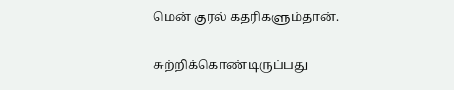மென் குரல் கதரிகளும்தான்.


சுற்றிக்கொண்டிருப்பது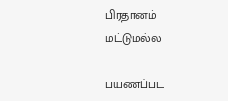பிரதானம்
மட்டுமல்ல

பயணப்பட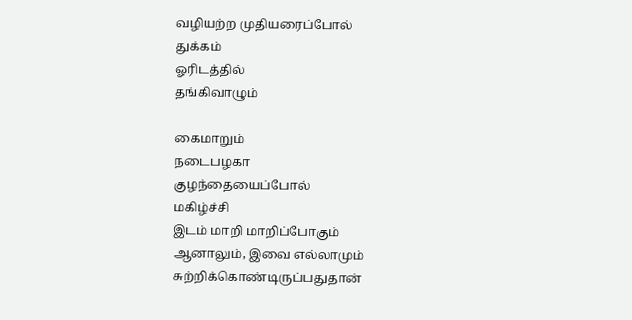வழியற்ற முதியரைப்போல்
துக்கம்
ஓரிடத்தில்
தங்கிவாழும்

கைமாறும்
நடைபழகா
குழந்தையைப்போல்
மகிழ்ச்சி
இடம் மாறி மாறிப்போகும்
ஆனாலும், இவை எல்லாமும்
சுற்றிக்கொண்டிருப்பதுதான்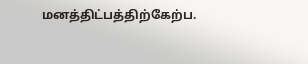மனத்திட்பத்திற்கேற்ப.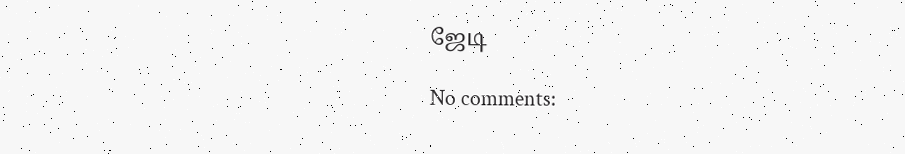ஜேடி

No comments: